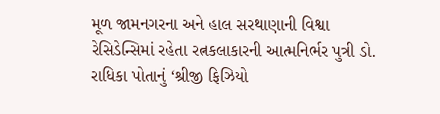મૂળ જામનગરના અને હાલ સરથાણાની વિશ્વા રેસિડેન્સિમાં રહેતા રત્નકલાકારની આત્મનિર્ભર પુત્રી ડો. રાધિકા પોતાનું ‘શ્રીજી ફિઝિયો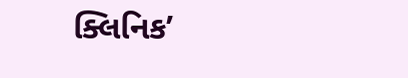ક્લિનિક’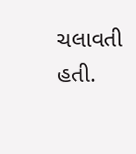ચલાવતી હતી.